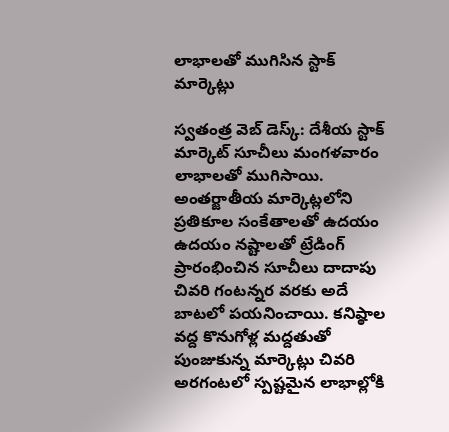లాభాలతో ముగిసిన స్టాక్ మార్కెట్లు

స్వతంత్ర వెబ్ డెస్క్: దేశీయ స్టాక్‌ మార్కెట్‌ సూచీలు మంగళవారం లాభాలతో ముగిసాయి. అంతర్జాతీయ మార్కెట్లలోని ప్రతికూల సంకేతాలతో ఉదయం ఉదయం నష్టాలతో ట్రేడింగ్‌ ప్రారంభించిన సూచీలు దాదాపు చివరి గంటన్నర వరకు అదే బాటలో పయనించాయి. కనిష్ఠాల వద్ద కొనుగోళ్ల మద్దతుతో పుంజుకున్న మార్కెట్లు చివరి అరగంటలో స్పష్టమైన లాభాల్లోకి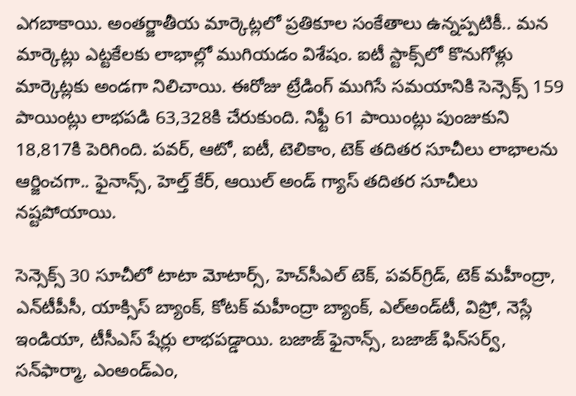ఎగబాకాయి. అంతర్జాతీయ మార్కెట్లలో ప్రతికూల సంకేతాలు ఉన్నప్పటికీ.. మన మార్కెట్లు ఎట్టకేలకు లాభాల్లో ముగియడం విశేషం. ఐటీ స్టాక్స్‌లో కొనుగోళ్లు మార్కెట్లకు అండగా నిలిచాయి. ఈరోజు ట్రేడింగ్ ముగిసే సమయానికి సెన్సెక్స్ 159 పాయింట్లు లాభపడి 63,328కి చేరుకుంది. నిఫ్టీ 61 పాయింట్లు పుంజుకుని 18,817కి పెరిగింది. పవర్, ఆటో, ఐటీ, టెలికాం, టెక్ తదితర సూచీలు లాభాలను ఆర్జించగా.. ఫైనాన్స్, హెల్త్ కేర్, ఆయిల్ అండ్ గ్యాస్ తదితర సూచీలు నష్టపోయాయి.

సెన్సెక్స్‌ 30 సూచీలో టాటా మోటార్స్‌, హెచ్‌సీఎల్‌ టెక్‌, పవర్‌గ్రిడ్‌, టెక్‌ మహీంద్రా, ఎన్‌టీపీసీ, యాక్సిస్‌ బ్యాంక్‌, కోటక్‌ మహీంద్రా బ్యాంక్‌, ఎల్‌అండ్‌టీ, విప్రో, నెస్లే ఇండియా, టీసీఎస్‌ షేర్లు లాభపడ్డాయి. బజాజ్‌ ఫైనాన్స్‌, బజాజ్‌ ఫిన్‌సర్వ్‌, సన్‌ఫార్మా, ఎంఅండ్‌ఎం,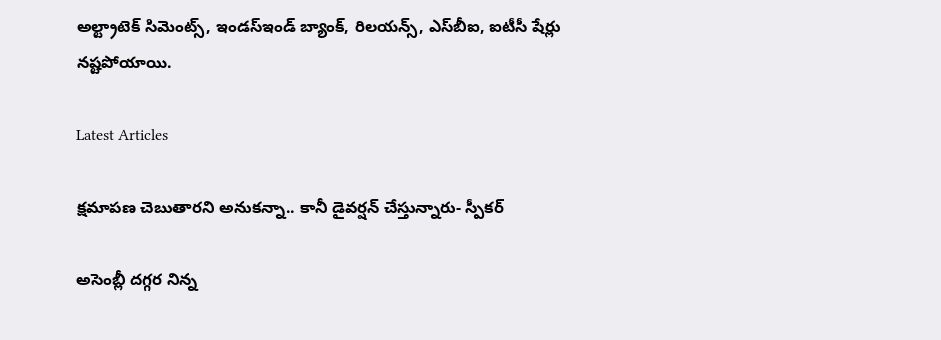అల్ట్రాటెక్‌ సిమెంట్స్‌, ఇండస్‌ఇండ్‌ బ్యాంక్‌, రిలయన్స్‌, ఎస్‌బీఐ, ఐటీసీ షేర్లు నష్టపోయాయి.

Latest Articles

క్షమాపణ చెబుతారని అనుకన్నా.. కానీ డైవర్షన్‌ చేస్తున్నారు- స్పీకర్‌

అసెంబ్లీ దగ్గర నిన్న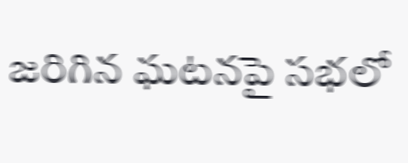జరిగిన ఘటనపై సభలో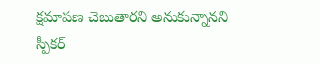క్షమాపణ చెబుతారని అనుకున్నానని స్పీకర్‌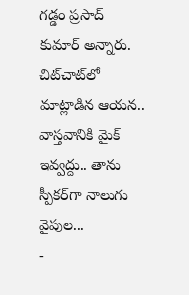గడ్డం ప్రసాద్‌ కుమార్‌ అన్నారు. చిట్‌చాట్‌లో మాట్లాడిన ఆయన.. వాస్తవానికి మైక్ ఇవ్వద్దు.. తాను స్పీకర్‌గా నాలుగు వైపుల...
-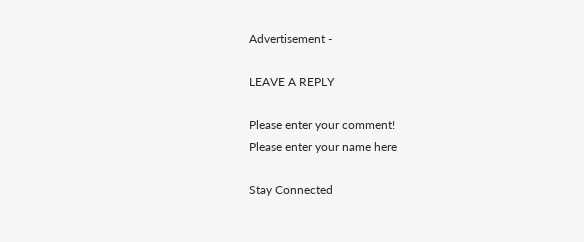Advertisement -

LEAVE A REPLY

Please enter your comment!
Please enter your name here

Stay Connected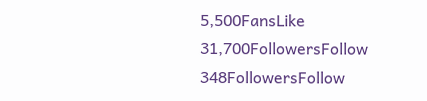5,500FansLike
31,700FollowersFollow
348FollowersFollow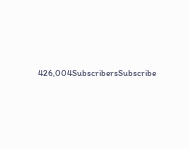426,004SubscribersSubscribe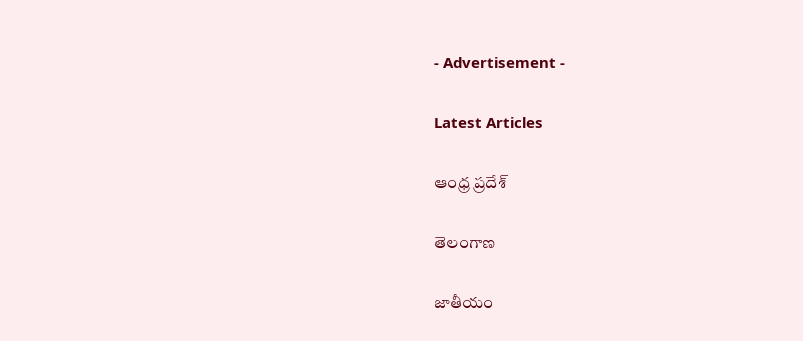- Advertisement -

Latest Articles

ఆంధ్ర ప్రదేశ్

తెలంగాణ

జాతీయం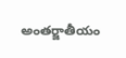అంతర్జాతీయం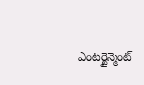ఎంటర్టైన్మెంట్